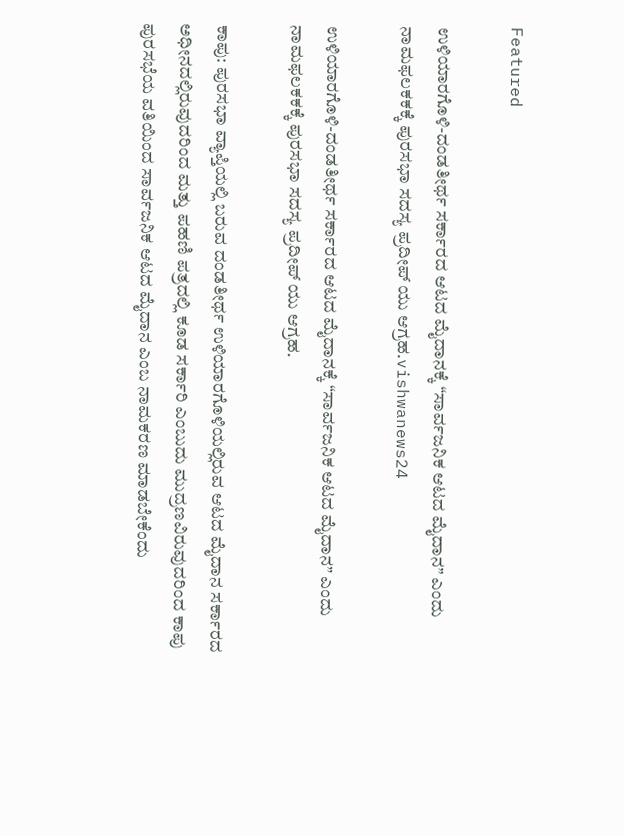Featured

ಉಳಿಯಾರಗೊಳಿ-ದಂಡತೀರ್ಥ ಸರ್ಕಾರದ ಆಟದ ಮೈದಾನಕ್ಕೆ “ಸಾರ್ವಜನಿಕ ಆಟದ ಮೈದಾನ” ಎಂದು ನಾಮಫಲಕಕಕ್ಕೆ ಪುರಸಭಾ ಸದಸ್ಯ ಪ್ರದೀಪ್ ಯು ಆಗ್ರಹ.vishwanews24

ಉಳಿಯಾರಗೊಳಿ-ದಂಡತೀರ್ಥ ಸರ್ಕಾರದ ಆಟದ ಮೈದಾನಕ್ಕೆ “ಸಾರ್ವಜನಿಕ ಆಟದ ಮೈದಾನ” ಎಂದು ನಾಮಫಲಕಕಕ್ಕೆ ಪುರಸಭಾ ಸದಸ್ಯ ಪ್ರದೀಪ್ ಯು ಆಗ್ರಹ.

ಕಾಪು: ಪುರಸಭಾ ವ್ಯಾಪ್ತಿಯಲ್ಲಿ ಬರುವ ದಂಡತೀರ್ಥ ಉಳಿಯಾರಗೊಳಿಯಲ್ಲಿರುವ ಆಟದ ಮೈದಾನ ಸರ್ಕಾರದ ಅಧೀನದಲ್ಲಿರುವುದರಿಂದ ಮತ್ತು ಪಹಣಿ ಪತ್ರದಲ್ಲಿ ಕೂಡ ಸರ್ಕಾರಿ ಎಂಬುದು ಮುದ್ರಣವಿರುವುದರಿಂದ ಕಾಪು ಪುರಸಭೆಯ ವತಿಯಿಂದ ಸಾರ್ವಜನಿಕ ಆಟದ ಮೈದಾನ ಎಂಬ ನಾಮಕರಣ ಮಾಡಬೇಕೆಂದು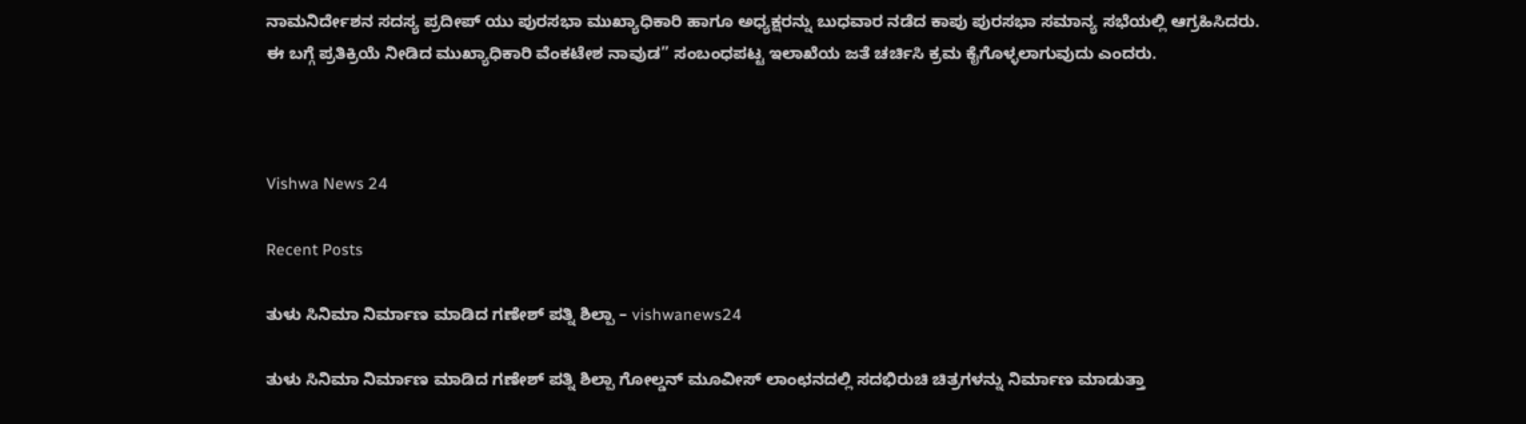ನಾಮನಿರ್ದೇಶನ ಸದಸ್ಯ ಪ್ರದೀಪ್ ಯು ಪುರಸಭಾ ಮುಖ್ಯಾಧಿಕಾರಿ ಹಾಗೂ ಅಧ್ಯಕ್ಷರನ್ನು ಬುಧವಾರ ನಡೆದ ಕಾಪು ಪುರಸಭಾ ಸಮಾನ್ಯ ಸಭೆಯಲ್ಲಿ ಆಗ್ರಹಿಸಿದರು.
ಈ ಬಗ್ಗೆ ಪ್ರತಿಕ್ರಿಯೆ ನೀಡಿದ ಮುಖ್ಯಾಧಿಕಾರಿ ವೆಂಕಟೇಶ ನಾವುಡ” ಸಂಬಂಧಪಟ್ಟ ಇಲಾಖೆಯ ಜತೆ ಚರ್ಚಿಸಿ ಕ್ರಮ ಕೈಗೊಳ್ಳಲಾಗುವುದು ಎಂದರು.



Vishwa News 24

Recent Posts

ತುಳು ಸಿನಿಮಾ ನಿರ್ಮಾಣ ಮಾಡಿದ ಗಣೇಶ್ ಪತ್ನಿ ಶಿಲ್ಪಾ – vishwanews24

ತುಳು ಸಿನಿಮಾ ನಿರ್ಮಾಣ ಮಾಡಿದ ಗಣೇಶ್ ಪತ್ನಿ ಶಿಲ್ಪಾ ಗೋಲ್ಡನ್ ಮೂವೀಸ್ ಲಾಂಛನದಲ್ಲಿ ಸದಭಿರುಚಿ ಚಿತ್ರಗಳನ್ನು ನಿರ್ಮಾಣ ಮಾಡುತ್ತಾ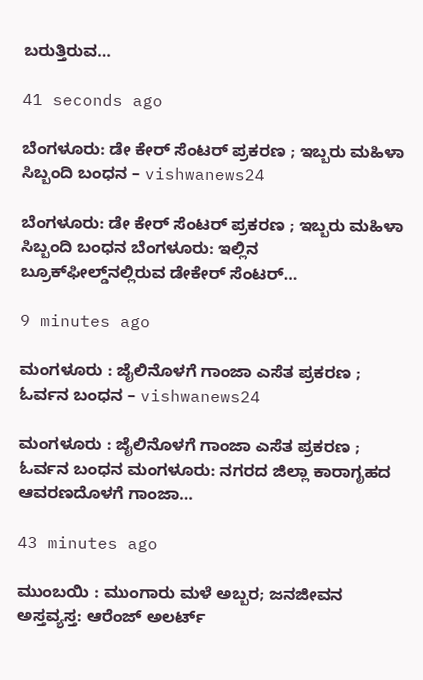ಬರುತ್ತಿರುವ…

41 seconds ago

ಬೆಂಗಳೂರು: ಡೇ ಕೇರ್‌ ಸೆಂಟರ್‌ ಪ್ರಕರಣ ; ಇಬ್ಬರು ಮಹಿಳಾ ಸಿಬ್ಬಂದಿ ಬಂಧನ – vishwanews24

ಬೆಂಗಳೂರು: ಡೇ ಕೇರ್‌ ಸೆಂಟರ್‌ ಪ್ರಕರಣ ; ಇಬ್ಬರು ಮಹಿಳಾ ಸಿಬ್ಬಂದಿ ಬಂಧನ ಬೆಂಗಳೂರು: ಇಲ್ಲಿನ ಬ್ರೂಕ್‌ಫೀಲ್ಡ್‌ನಲ್ಲಿರುವ ಡೇಕೇರ್ ಸೆಂಟರ್…

9 minutes ago

ಮಂಗಳೂರು : ಜೈಲಿನೊಳಗೆ ಗಾಂಜಾ ಎಸೆತ ಪ್ರಕರಣ ; ಓರ್ವನ ಬಂಧನ – vishwanews24

ಮಂಗಳೂರು : ಜೈಲಿನೊಳಗೆ ಗಾಂಜಾ ಎಸೆತ ಪ್ರಕರಣ ; ಓರ್ವನ ಬಂಧನ ಮಂಗಳೂರು: ನಗರದ ಜಿಲ್ಲಾ ಕಾರಾಗೃಹದ ಆವರಣದೊಳಗೆ ಗಾಂಜಾ…

43 minutes ago

ಮುಂಬಯಿ : ಮುಂಗಾರು ಮಳೆ ಅಬ್ಬರ; ಜನಜೀವನ  ಅಸ್ತವ್ಯಸ್ತ: ಆರೆಂಜ್‌ ಅಲರ್ಟ್‌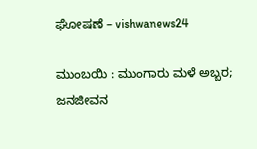ಘೋಷಣೆ – vishwanews24

ಮುಂಬಯಿ : ಮುಂಗಾರು ಮಳೆ ಅಬ್ಬರ; ಜನಜೀವನ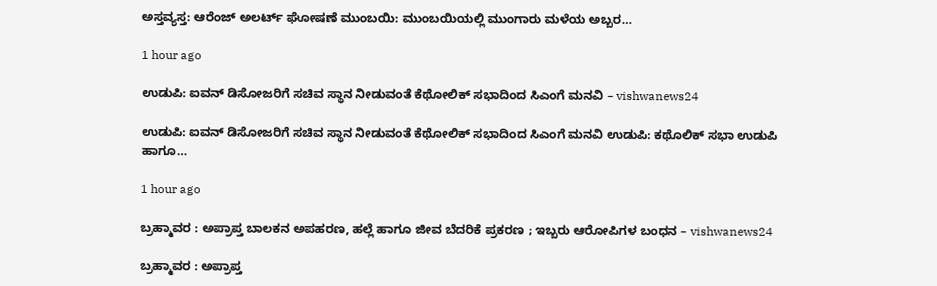ಅಸ್ತವ್ಯಸ್ತ: ಆರೆಂಜ್‌ ಅಲರ್ಟ್‌ ಘೋಷಣೆ ಮುಂಬಯಿ: ಮುಂಬಯಿಯಲ್ಲಿ ಮುಂಗಾರು ಮಳೆಯ ಅಬ್ಬರ…

1 hour ago

ಉಡುಪಿ: ಐವನ್ ಡಿಸೋಜರಿಗೆ ಸಚಿವ ಸ್ಥಾನ ನೀಡುವಂತೆ ಕೆಥೋಲಿಕ್ ಸಭಾದಿಂದ ಸಿಎಂಗೆ ಮನವಿ – vishwanews24

ಉಡುಪಿ: ಐವನ್ ಡಿಸೋಜರಿಗೆ ಸಚಿವ ಸ್ಥಾನ ನೀಡುವಂತೆ ಕೆಥೋಲಿಕ್ ಸಭಾದಿಂದ ಸಿಎಂಗೆ ಮನವಿ ಉಡುಪಿ: ಕಥೊಲಿಕ್ ಸಭಾ ಉಡುಪಿ ಹಾಗೂ…

1 hour ago

ಬ್ರಹ್ಮಾವರ : ಅಪ್ರಾಪ್ತ ಬಾಲಕನ ಅಪಹರಣ, ಹಲ್ಲೆ ಹಾಗೂ ಜೀವ ಬೆದರಿಕೆ ಪ್ರಕರಣ ; ಇಬ್ಬರು ಆರೋಪಿಗಳ ಬಂಧನ – vishwanews24

ಬ್ರಹ್ಮಾವರ : ಅಪ್ರಾಪ್ತ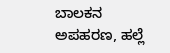ಬಾಲಕನ ಅಪಹರಣ, ಹಲ್ಲೆ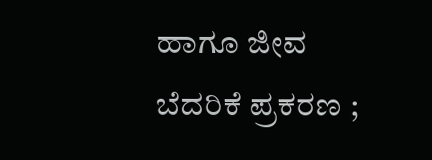ಹಾಗೂ ಜೀವ ಬೆದರಿಕೆ ಪ್ರಕರಣ ;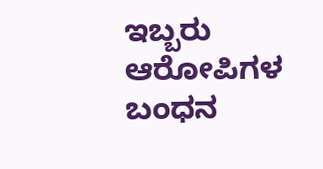ಇಬ್ಬರು ಆರೋಪಿಗಳ ಬಂಧನ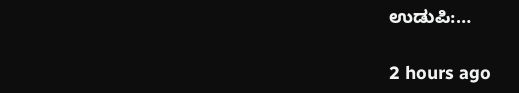ಉಡುಪಿ:…

2 hours ago